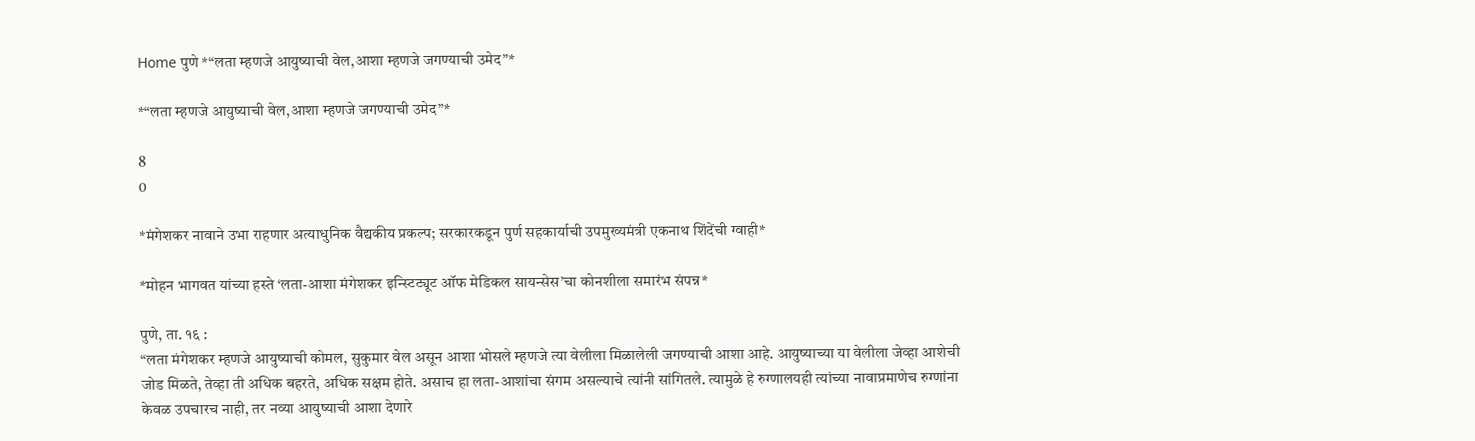Home पुणे *“लता म्हणजे आयुष्याची वेल,आशा म्हणजे जगण्याची उमेद”*

*“लता म्हणजे आयुष्याची वेल,आशा म्हणजे जगण्याची उमेद”*

8
0

*मंगेशकर नावाने उभा राहणार अत्याधुनिक वैद्यकीय प्रकल्प; सरकारकडून पुर्ण सहकार्याची उपमुख्यमंत्री एकनाथ शिंदेंची ग्वाही*

*मोहन भागवत यांच्या हस्ते ‘लता-आशा मंगेशकर इन्स्टिट्यूट ऑफ मेडिकल सायन्सेस’चा कोनशीला समारंभ संपन्न*

पुणे, ता. १६ :
“लता मंगेशकर म्हणजे आयुष्याची कोमल, सुकुमार वेल असून आशा भोसले म्हणजे त्या वेलीला मिळालेली जगण्याची आशा आहे. आयुष्याच्या या वेलीला जेव्हा आशेची जोड मिळते, तेव्हा ती अधिक बहरते, अधिक सक्षम होते. असाच हा लता-आशांचा संगम असल्याचे त्यांनी सांगितले. त्यामुळे हे रुग्णालयही त्यांच्या नावाप्रमाणेच रुग्णांना केवळ उपचारच नाही, तर नव्या आयुष्याची आशा देणारे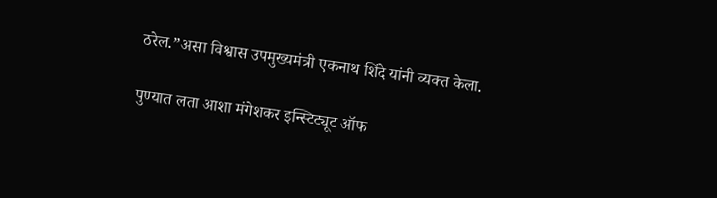ठरेल.”असा विश्वास उपमुख्यमंत्री एकनाथ शिंदे यांनी व्यक्त केला.

पुण्यात लता आशा मंगेशकर इन्स्टिट्यूट ऑफ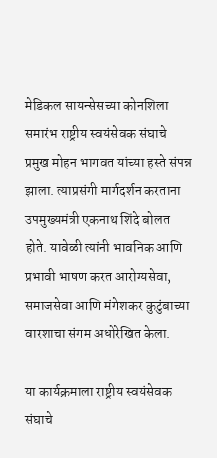मेडिकल सायन्सेसच्या कोनशिला समारंभ राष्ट्रीय स्वयंसेवक संघाचे प्रमुख मोहन भागवत यांच्या हस्ते संपन्न झाला. त्याप्रसंगी मार्गदर्शन करताना उपमुख्यमंत्री एकनाथ शिंदे बोलत होते. यावेळी त्यांनी भावनिक आणि प्रभावी भाषण करत आरोग्यसेवा, समाजसेवा आणि मंगेशकर कुटुंबाच्या वारशाचा संगम अधोरेखित केला.

या कार्यक्रमाला राष्ट्रीय स्वयंसेवक संघाचे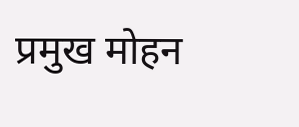प्रमुख मोहन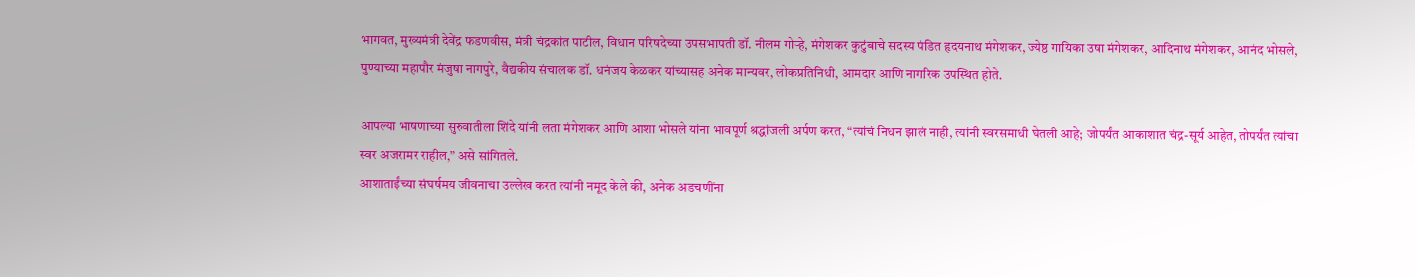भागवत, मुख्यमंत्री देवेंद्र फडणवीस, मंत्री चंद्रकांत पाटील, विधान परिषदेच्या उपसभापती डॉ. नीलम गोऱ्हे, मंगेशकर कुटुंबाचे सदस्य पंडित हृदयनाथ मंगेशकर, ज्येष्ठ गायिका उषा मंगेशकर, आदिनाथ मंगेशकर, आनंद भोसले, पुण्याच्या महापौर मंजुषा नागपुरे, वैद्यकीय संचालक डॉ. धनंजय केळकर यांच्यासह अनेक मान्यवर, लोकप्रतिनिधी, आमदार आणि नागरिक उपस्थित होते.

आपल्या भाषणाच्या सुरुवातीला शिंदे यांनी लता मंगेशकर आणि आशा भोसले यांना भावपूर्ण श्रद्धांजली अर्पण करत, “त्यांचं निधन झालं नाही, त्यांनी स्वरसमाधी घेतली आहे; जोपर्यंत आकाशात चंद्र-सूर्य आहेत, तोपर्यंत त्यांचा स्वर अजरामर राहील,” असे सांगितले.
आशाताईंच्या संघर्षमय जीवनाचा उल्लेख करत त्यांनी नमूद केले की, अनेक अडचणींना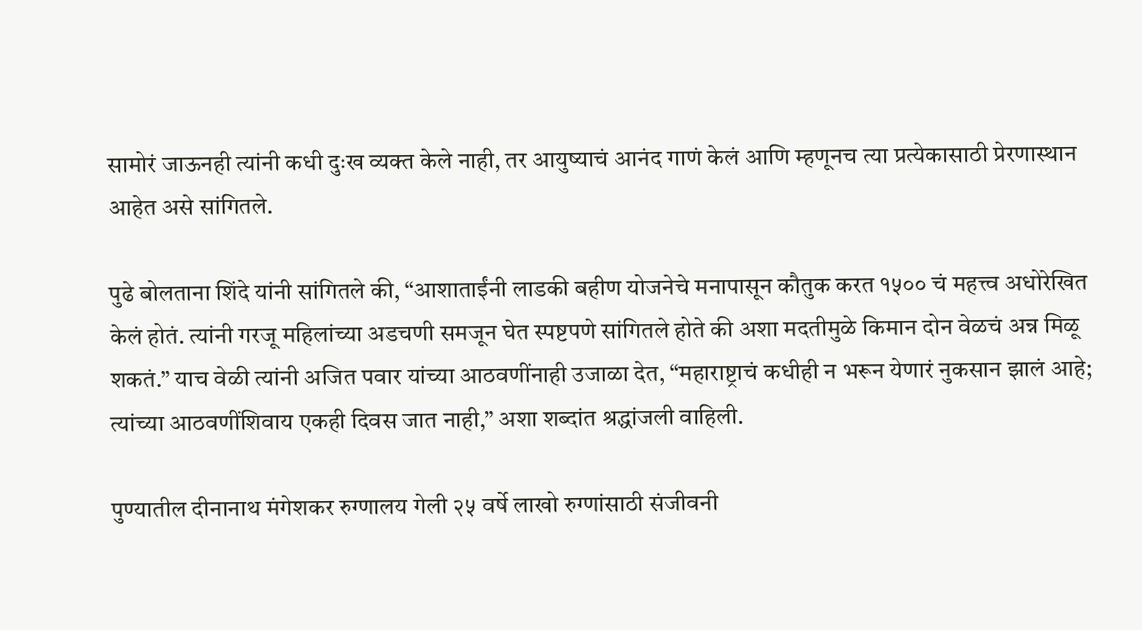सामोरं जाऊनही त्यांनी कधी दुःख व्यक्त केले नाही, तर आयुष्याचं आनंद गाणं केलं आणि म्हणूनच त्या प्रत्येकासाठी प्रेरणास्थान आहेत असे सांगितले.

पुढे बोलताना शिंदे यांनी सांगितले की, “आशाताईंनी लाडकी बहीण योजनेचे मनापासून कौतुक करत १५०० चं महत्त्व अधोरेखित केलं होतं. त्यांनी गरजू महिलांच्या अडचणी समजून घेत स्पष्टपणे सांगितले होते की अशा मदतीमुळे किमान दोन वेळचं अन्न मिळू शकतं.” याच वेळी त्यांनी अजित पवार यांच्या आठवणींनाही उजाळा देत, “महाराष्ट्राचं कधीही न भरून येणारं नुकसान झालं आहे; त्यांच्या आठवणींशिवाय एकही दिवस जात नाही,” अशा शब्दांत श्रद्धांजली वाहिली.

पुण्यातील दीनानाथ मंगेशकर रुग्णालय गेली २५ वर्षे लाखो रुग्णांसाठी संजीवनी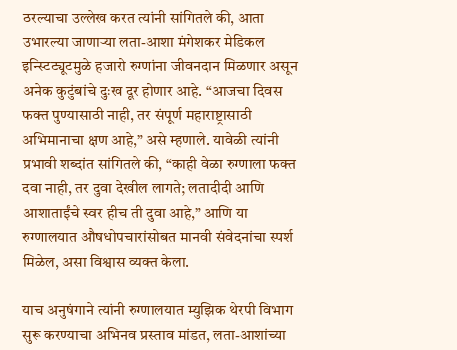ठरल्याचा उल्लेख करत त्यांनी सांगितले की, आता उभारल्या जाणाऱ्या लता-आशा मंगेशकर मेडिकल इन्स्टिट्यूटमुळे हजारो रुग्णांना जीवनदान मिळणार असून अनेक कुटुंबांचे दुःख दूर होणार आहे. “आजचा दिवस फक्त पुण्यासाठी नाही, तर संपूर्ण महाराष्ट्रासाठी अभिमानाचा क्षण आहे,” असे म्हणाले. यावेळी त्यांनी प्रभावी शब्दांत सांगितले की, “काही वेळा रुग्णाला फक्त दवा नाही, तर दुवा देखील लागते; लतादीदी आणि आशाताईंचे स्वर हीच ती दुवा आहे,” आणि या रुग्णालयात औषधोपचारांसोबत मानवी संवेदनांचा स्पर्श मिळेल, असा विश्वास व्यक्त केला.

याच अनुषंगाने त्यांनी रुग्णालयात म्युझिक थेरपी विभाग सुरू करण्याचा अभिनव प्रस्ताव मांडत, लता-आशांच्या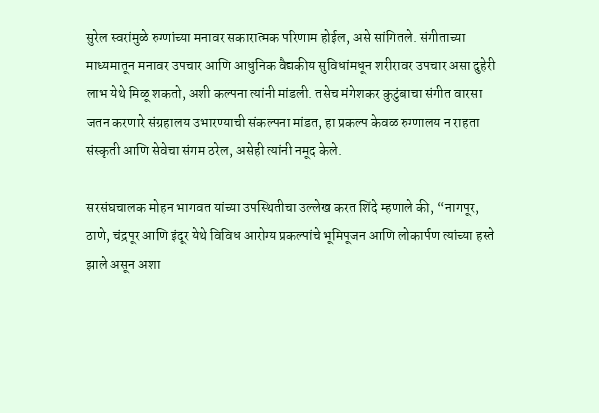सुरेल स्वरांमुळे रुग्णांच्या मनावर सकारात्मक परिणाम होईल, असे सांगितले. संगीताच्या माध्यमातून मनावर उपचार आणि आधुनिक वैद्यकीय सुविधांमधून शरीरावर उपचार असा दुहेरी लाभ येथे मिळू शकतो, अशी कल्पना त्यांनी मांडली. तसेच मंगेशकर कुटुंबाचा संगीत वारसा जतन करणारे संग्रहालय उभारण्याची संकल्पना मांडत, हा प्रकल्प केवळ रुग्णालय न राहता संस्कृती आणि सेवेचा संगम ठरेल, असेही त्यांनी नमूद केले.

सरसंघचालक मोहन भागवत यांच्या उपस्थितीचा उल्लेख करत शिंदे म्हणाले की, “नागपूर, ठाणे, चंद्रपूर आणि इंदूर येथे विविध आरोग्य प्रकल्पांचे भूमिपूजन आणि लोकार्पण त्यांच्या हस्ते झाले असून अशा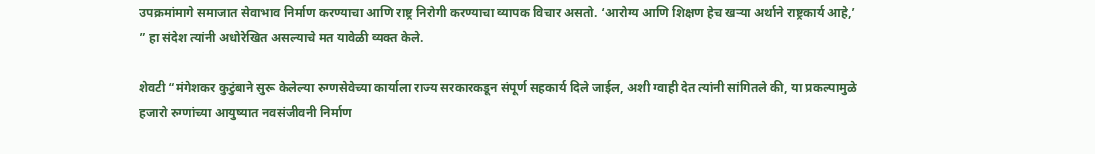उपक्रमांमागे समाजात सेवाभाव निर्माण करण्याचा आणि राष्ट्र निरोगी करण्याचा व्यापक विचार असतो. ‘आरोग्य आणि शिक्षण हेच खऱ्या अर्थाने राष्ट्रकार्य आहे,’ ” हा संदेश त्यांनी अधोरेखित असल्याचे मत यावेळी व्यक्त केले.

शेवटी “मंगेशकर कुटुंबाने सुरू केलेल्या रुग्णसेवेच्या कार्याला राज्य सरकारकडून संपूर्ण सहकार्य दिले जाईल, अशी ग्वाही देत त्यांनी सांगितले की, या प्रकल्पामुळे हजारो रुग्णांच्या आयुष्यात नवसंजीवनी निर्माण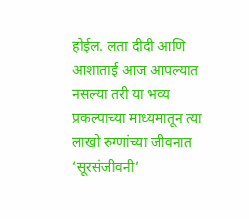होईल. लता दीदी आणि आशाताई आज आपल्यात नसल्या तरी या भव्य प्रकल्पाच्या माध्यमातून त्या लाखो रुग्णांच्या जीवनात ‘सूरसंजीवनी’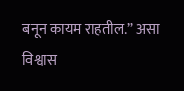बनून कायम राहतील.” असा विश्वास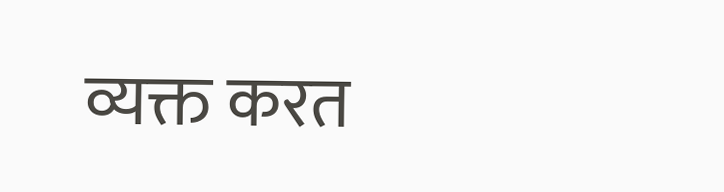व्यक्त करत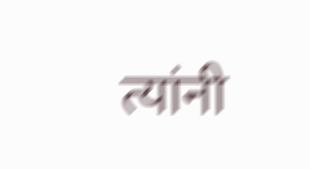त्यांनी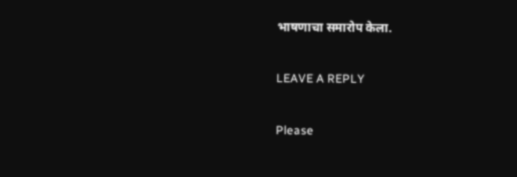भाषणाचा समारोप केला.

LEAVE A REPLY

Please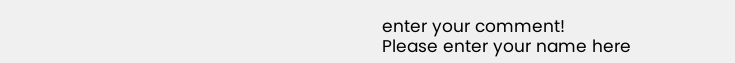enter your comment!
Please enter your name here